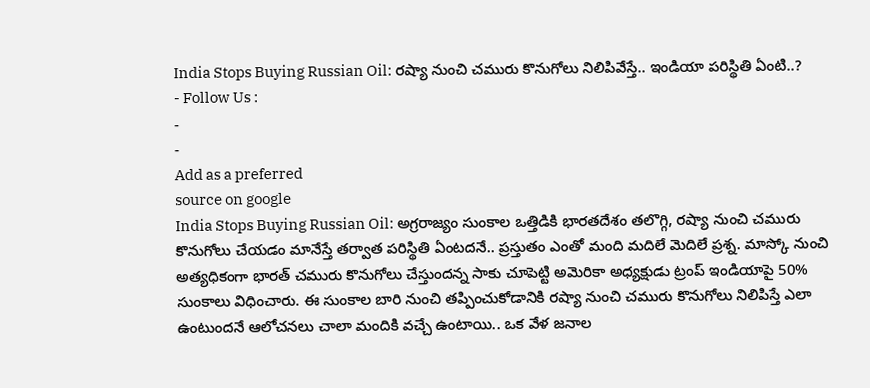India Stops Buying Russian Oil: రష్యా నుంచి చమురు కొనుగోలు నిలిపివేస్తే.. ఇండియా పరిస్థితి ఏంటి..?
- Follow Us :
-
-
Add as a preferred
source on google
India Stops Buying Russian Oil: అగ్రరాజ్యం సుంకాల ఒత్తిడికి భారతదేశం తలొగ్గి, రష్యా నుంచి చమురు కొనుగోలు చేయడం మానేస్తే తర్వాత పరిస్థితి ఏంటదనే.. ప్రస్తుతం ఎంతో మంది మదిలే మెదిలే ప్రశ్న. మాస్కో నుంచి అత్యధికంగా భారత్ చమురు కొనుగోలు చేస్తుందన్న సాకు చూపెట్టి అమెరికా అధ్యక్షుడు ట్రంప్ ఇండియాపై 50% సుంకాలు విధించారు. ఈ సుంకాల బారి నుంచి తప్పించుకోడానికి రష్యా నుంచి చమురు కొనుగోలు నిలిపిస్తే ఎలా ఉంటుందనే ఆలోచనలు చాలా మందికి వచ్చే ఉంటాయి.. ఒక వేళ జనాల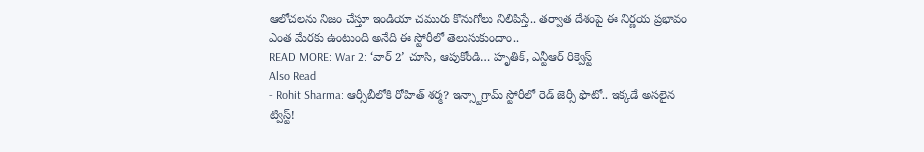ఆలోచలను నిజం చేస్తూ ఇండియా చమురు కొనుగోలు నిలిపిస్తే.. తర్వాత దేశంపై ఈ నిర్ణయ ప్రభావం ఎంత మేరకు ఉంటుంది అనేది ఈ స్టోరీలో తెలుసుకుందాం..
READ MORE: War 2: ‘వార్ 2’ చూసి, ఆపుకోండి… హృతిక్, ఎన్టీఆర్ రిక్వెస్ట్
Also Read
- Rohit Sharma: ఆర్సీబీలోకి రోహిత్ శర్మ? ఇన్స్టాగ్రామ్ స్టోరీలో రెడ్ జెర్సీ ఫొటో.. ఇక్కడే అసలైన ట్విస్ట్!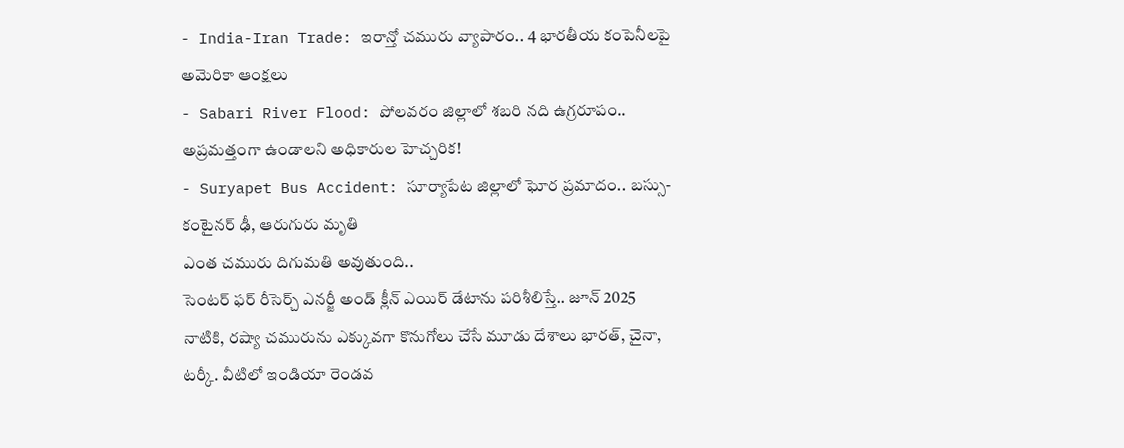- India-Iran Trade: ఇరాన్తో చమురు వ్యాపారం.. 4 భారతీయ కంపెనీలపై అమెరికా ఆంక్షలు
- Sabari River Flood: పోలవరం జిల్లాలో శబరి నది ఉగ్రరూపం.. అప్రమత్తంగా ఉండాలని అధికారుల హెచ్చరిక!
- Suryapet Bus Accident: సూర్యాపేట జిల్లాలో ఘోర ప్రమాదం.. బస్సు-కంటైనర్ ఢీ, ఆరుగురు మృతి
ఎంత చమురు దిగుమతి అవుతుంది..
సెంటర్ ఫర్ రీసెర్చ్ ఎనర్జీ అండ్ క్లీన్ ఎయిర్ డేటాను పరిశీలిస్తే.. జూన్ 2025 నాటికి, రష్యా చమురును ఎక్కువగా కొనుగోలు చేసే మూడు దేశాలు భారత్, చైనా, టర్కీ. వీటిలో ఇండియా రెండవ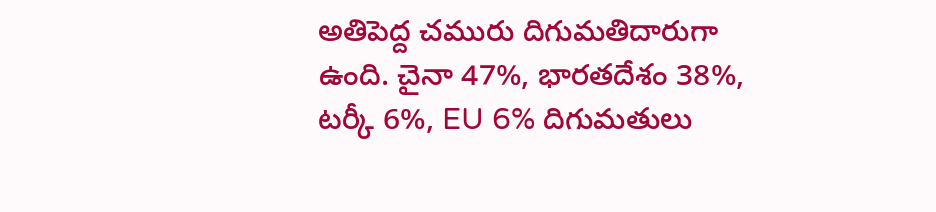అతిపెద్ద చమురు దిగుమతిదారుగా ఉంది. చైనా 47%, భారతదేశం 38%, టర్కీ 6%, EU 6% దిగుమతులు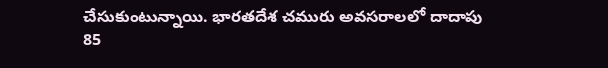చేసుకుంటున్నాయి. భారతదేశ చమురు అవసరాలలో దాదాపు 85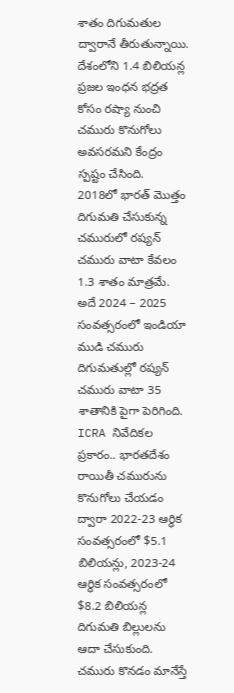శాతం దిగుమతుల ద్వారానే తీరుతున్నాయి. దేశంలోని 1.4 బిలియన్ల ప్రజల ఇంధన భద్రత కోసం రష్యా నుంచి చమురు కొనుగోలు అవసరమని కేంద్రం స్పష్టం చేసింది.
2018లో భారత్ మొత్తం దిగుమతి చేసుకున్న చమురులో రష్యన్ చమురు వాటా కేవలం 1.3 శాతం మాత్రమే. అదే 2024 – 2025 సంవత్సరంలో ఇండియా ముడి చమురు దిగుమతుల్లో రష్యన్ చమురు వాటా 35 శాతానికి పైగా పెరిగింది. ICRA నివేదికల ప్రకారం.. భారతదేశం రాయితీ చమురును కొనుగోలు చేయడం ద్వారా 2022-23 ఆర్థిక సంవత్సరంలో $5.1 బిలియన్లు, 2023-24 ఆర్థిక సంవత్సరంలో $8.2 బిలియన్ల దిగుమతి బిల్లులను ఆదా చేసుకుంది.
చమురు కొనడం మానేస్తే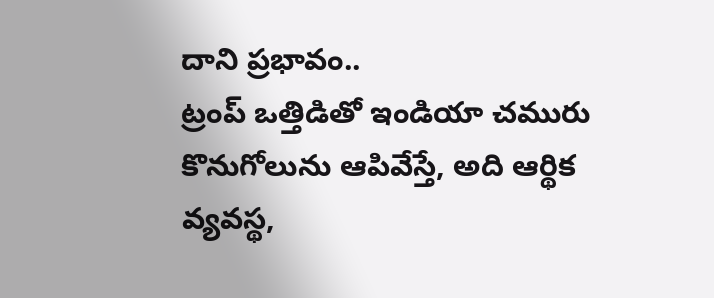దాని ప్రభావం..
ట్రంప్ ఒత్తిడితో ఇండియా చమురు కొనుగోలును ఆపివేస్తే, అది ఆర్థిక వ్యవస్థ,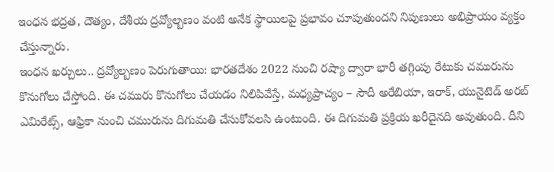ఇంధన భద్రత, దౌత్యం, దేశీయ ద్రవ్యోల్బణం వంటి అనేక స్థాయిలపై ప్రభావం చూపుతుందని నిపుణులు అభిప్రాయం వ్యక్తం చేస్తున్నారు.
ఇంధన ఖర్చులు.. ద్రవ్యోల్బణం పెరుగుతాయి: భారతదేశం 2022 నుంచి రష్యా ద్వారా భారీ తగ్గింపు రేటుకు చమురును కొనుగోలు చేస్తోంది. ఈ చమురు కొనుగోలు చేయడం నిలిపివేస్తే, మధ్యప్రాచ్యం – సౌదీ అరేబియా, ఇరాక్, యునైటెడ్ అరబ్ ఎమిరేట్స్, ఆఫ్రికా నుంచి చమురును దిగుమతి చేసుకోవలసి ఉంటుంది. ఈ దిగుమతి ప్రక్రియ ఖరీదైనది అవుతుంది. దీని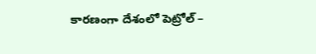కారణంగా దేశంలో పెట్రోల్ –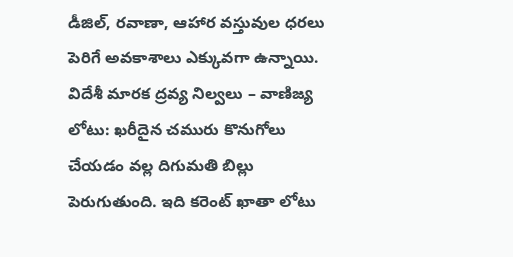డీజిల్, రవాణా, ఆహార వస్తువుల ధరలు పెరిగే అవకాశాలు ఎక్కువగా ఉన్నాయి.
విదేశీ మారక ద్రవ్య నిల్వలు – వాణిజ్య లోటు: ఖరీదైన చమురు కొనుగోలు చేయడం వల్ల దిగుమతి బిల్లు పెరుగుతుంది. ఇది కరెంట్ ఖాతా లోటు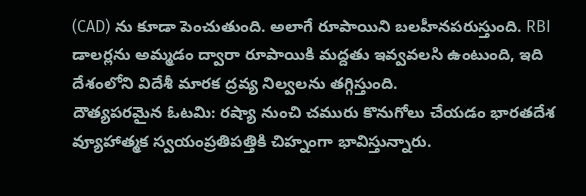(CAD) ను కూడా పెంచుతుంది. అలాగే రూపాయిని బలహీనపరుస్తుంది. RBI డాలర్లను అమ్మడం ద్వారా రూపాయికి మద్దతు ఇవ్వవలసి ఉంటుంది, ఇది దేశంలోని విదేశీ మారక ద్రవ్య నిల్వలను తగ్గిస్తుంది.
దౌత్యపరమైన ఓటమి: రష్యా నుంచి చమురు కొనుగోలు చేయడం భారతదేశ వ్యూహాత్మక స్వయంప్రతిపత్తికి చిహ్నంగా భావిస్తున్నారు.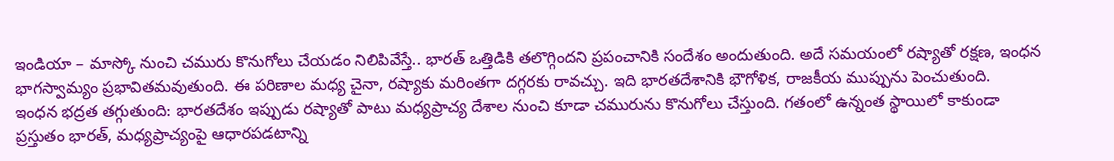ఇండియా – మాస్కో నుంచి చమురు కొనుగోలు చేయడం నిలిపివేస్తే.. భారత్ ఒత్తిడికి తలొగ్గిందని ప్రపంచానికి సందేశం అందుతుంది. అదే సమయంలో రష్యాతో రక్షణ, ఇంధన భాగస్వామ్యం ప్రభావితమవుతుంది. ఈ పరిణాల మధ్య చైనా, రష్యాకు మరింతగా దగ్గరకు రావచ్చు. ఇది భారతదేశానికి భౌగోళిక, రాజకీయ ముప్పును పెంచుతుంది.
ఇంధన భద్రత తగ్గుతుంది: భారతదేశం ఇప్పుడు రష్యాతో పాటు మధ్యప్రాచ్య దేశాల నుంచి కూడా చమురును కొనుగోలు చేస్తుంది. గతంలో ఉన్నంత స్థాయిలో కాకుండా ప్రస్తుతం భారత్, మధ్యప్రాచ్యంపై ఆధారపడటాన్ని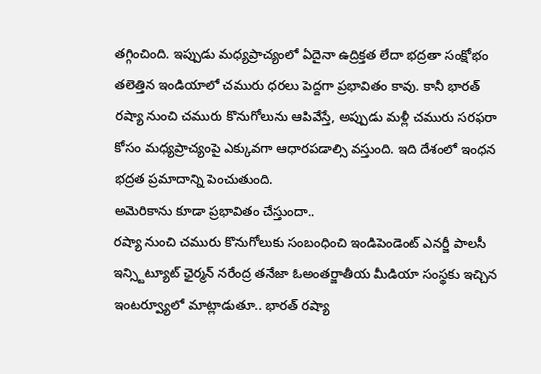తగ్గించింది. ఇప్పుడు మధ్యప్రాచ్యంలో ఏదైనా ఉద్రిక్తత లేదా భద్రతా సంక్షోభం తలెత్తిన ఇండియాలో చమురు ధరలు పెద్దగా ప్రభావితం కావు. కానీ భారత్ రష్యా నుంచి చమురు కొనుగోలును ఆపివేస్తే, అప్పుడు మళ్లీ చమురు సరఫరా కోసం మధ్యప్రాచ్యంపై ఎక్కువగా ఆధారపడాల్సి వస్తుంది. ఇది దేశంలో ఇంధన భద్రత ప్రమాదాన్ని పెంచుతుంది.
అమెరికాను కూడా ప్రభావితం చేస్తుందా..
రష్యా నుంచి చమురు కొనుగోలుకు సంబంధించి ఇండిపెండెంట్ ఎనర్జీ పాలసీ ఇన్స్టిట్యూట్ ఛైర్మన్ నరేంద్ర తనేజా ఓఅంతర్జాతీయ మీడియా సంస్థకు ఇచ్చిన ఇంటర్వ్యూలో మాట్లాడుతూ.. భారత్ రష్యా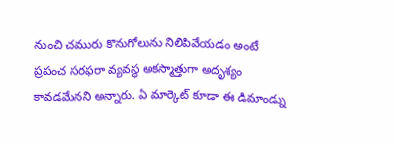నుంచి చమురు కొనుగోలును నిలిపివేయడం అంటే ప్రపంచ సరఫరా వ్యవస్థ అకస్మాత్తుగా అదృశ్యం కావడమేనని అన్నారు. ఏ మార్కెట్ కూడా ఈ డిమాండ్ను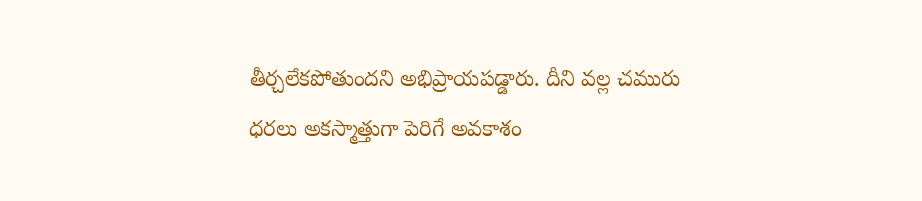తీర్చలేకపోతుందని అభిప్రాయపడ్డారు. దీని వల్ల చమురు ధరలు అకస్మాత్తుగా పెరిగే అవకాశం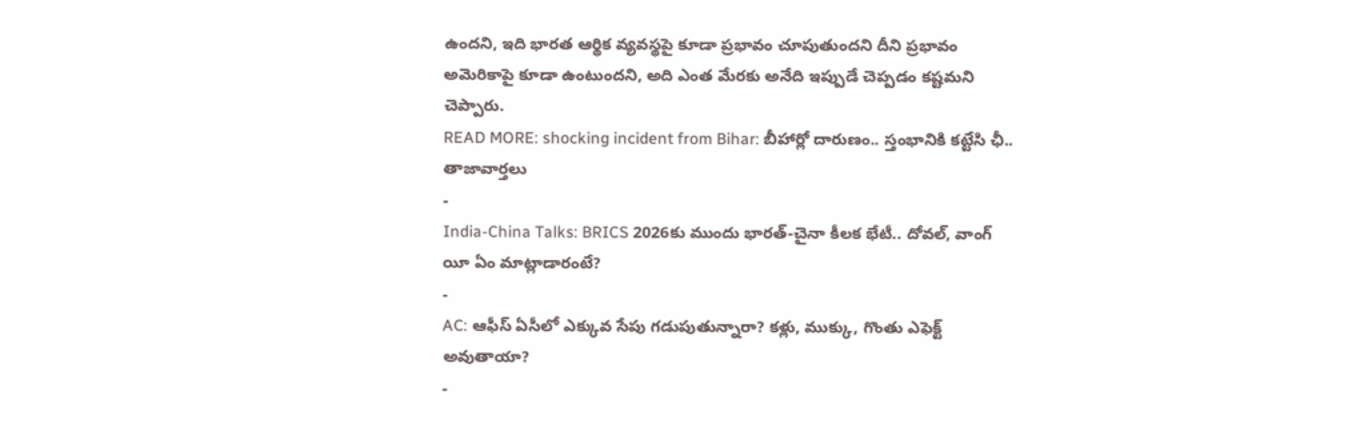ఉందని, ఇది భారత ఆర్థిక వ్యవస్థపై కూడా ప్రభావం చూపుతుందని దీని ప్రభావం అమెరికాపై కూడా ఉంటుందని, అది ఎంత మేరకు అనేది ఇప్పుడే చెప్పడం కష్టమని చెప్పారు.
READ MORE: shocking incident from Bihar: బీహార్లో దారుణం.. స్తంభానికి కట్టేసి ఛీ..
తాజావార్తలు
-
India-China Talks: BRICS 2026కు ముందు భారత్-చైనా కీలక భేటీ.. దోవల్, వాంగ్ యీ ఏం మాట్లాడారంటే?
-
AC: ఆఫీస్ ఏసీలో ఎక్కువ సేపు గడుపుతున్నారా? కళ్లు, ముక్కు, గొంతు ఎఫెక్ట్ అవుతాయా?
-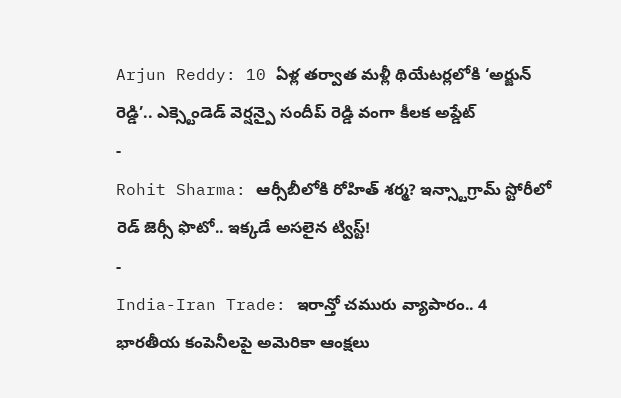Arjun Reddy: 10 ఏళ్ల తర్వాత మళ్లీ థియేటర్లలోకి ‘అర్జున్ రెడ్డి’.. ఎక్స్టెండెడ్ వెర్షన్పై సందీప్ రెడ్డి వంగా కీలక అప్డేట్
-
Rohit Sharma: ఆర్సీబీలోకి రోహిత్ శర్మ? ఇన్స్టాగ్రామ్ స్టోరీలో రెడ్ జెర్సీ ఫొటో.. ఇక్కడే అసలైన ట్విస్ట్!
-
India-Iran Trade: ఇరాన్తో చమురు వ్యాపారం.. 4 భారతీయ కంపెనీలపై అమెరికా ఆంక్షలు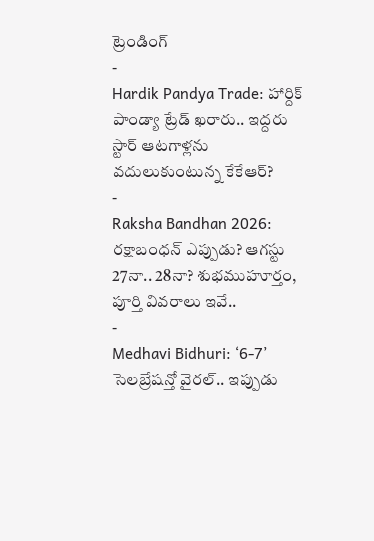ట్రెండింగ్
-
Hardik Pandya Trade: హార్దిక్ పాండ్యా ట్రేడ్ ఖరారు.. ఇద్దరు స్టార్ ఆటగాళ్లను వదులుకుంటున్న కేకేఆర్?
-
Raksha Bandhan 2026: రక్షాబంధన్ ఎప్పుడు? ఆగస్టు 27నా.. 28నా? శుభముహూర్తం, పూర్తి వివరాలు ఇవే..
-
Medhavi Bidhuri: ‘6-7’ సెలబ్రేషన్తో వైరల్.. ఇప్పుడు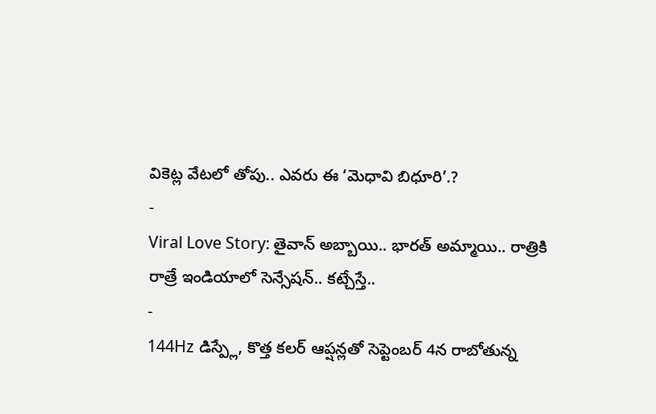వికెట్ల వేటలో తోపు.. ఎవరు ఈ ‘మెధావి బిధూరి’.?
-
Viral Love Story: తైవాన్ అబ్బాయి.. భారత్ అమ్మాయి.. రాత్రికి రాత్రే ఇండియాలో సెన్సేషన్.. కట్చేస్తే..
-
144Hz డిస్ప్లే, కొత్త కలర్ ఆప్షన్లతో సెప్టెంబర్ 4న రాబోతున్న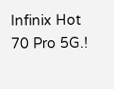Infinix Hot 70 Pro 5G.!